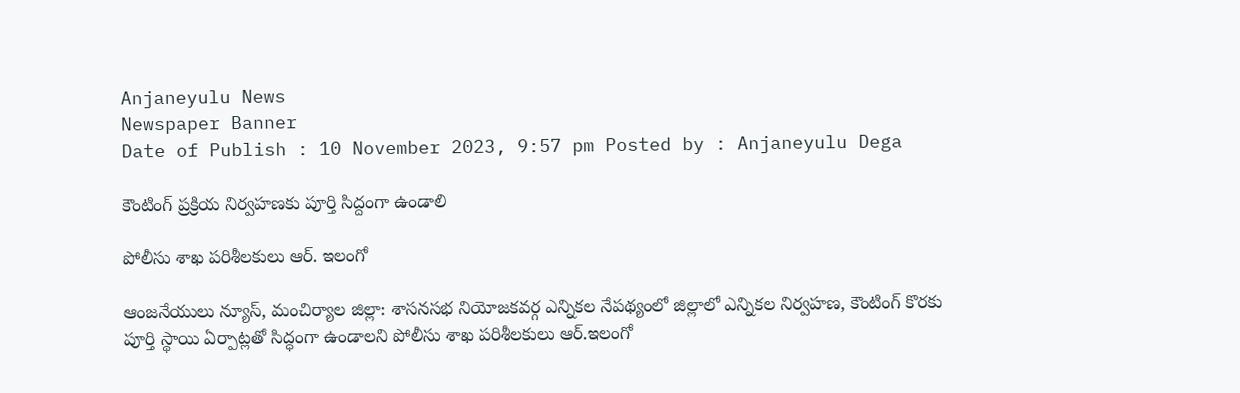Anjaneyulu News
Newspaper Banner
Date of Publish : 10 November 2023, 9:57 pm Posted by : Anjaneyulu Dega

కౌంటింగ్ ప్రక్రియ నిర్వహణకు పూర్తి సిద్దంగా ఉండాలి

పోలీసు శాఖ పరిశీలకులు ఆర్. ఇలంగో

ఆంజనేయులు న్యూస్, మంచిర్యాల జిల్లా: శాసనసభ నియోజకవర్గ ఎన్నికల నేపథ్యంలో జిల్లాలో ఎన్నికల నిర్వహణ, కౌంటింగ్ కొరకు పూర్తి స్థాయి ఏర్పాట్లతో సిద్ధంగా ఉండాలని పోలీసు శాఖ పరిశీలకులు ఆర్.ఇలంగో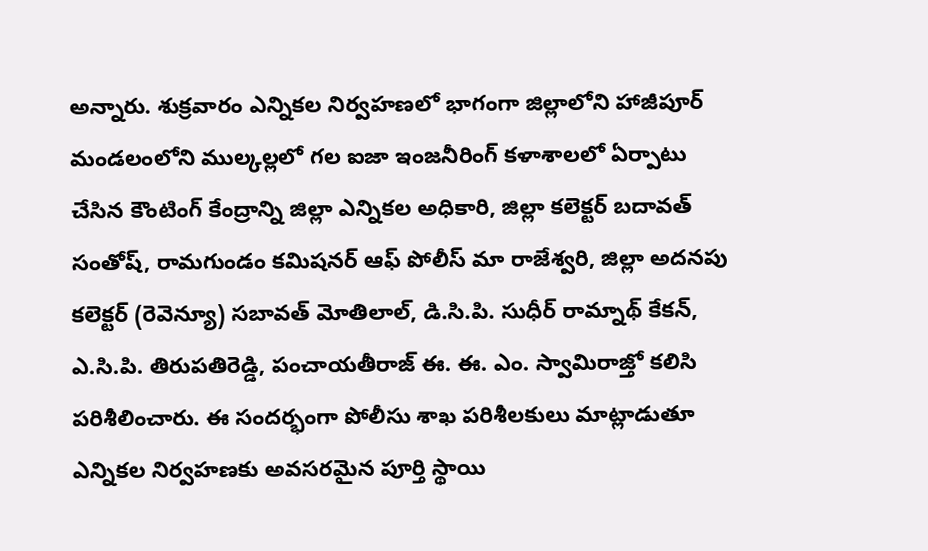అన్నారు. శుక్రవారం ఎన్నికల నిర్వహణలో భాగంగా జిల్లాలోని హాజీపూర్ మండలంలోని ముల్కల్లలో గల ఐజా ఇంజనీరింగ్ కళాశాలలో ఏర్పాటు చేసిన కౌంటింగ్ కేంద్రాన్ని జిల్లా ఎన్నికల అధికారి, జిల్లా కలెక్టర్ బదావత్ సంతోష్, రామగుండం కమిషనర్ ఆఫ్ పోలీస్ మా రాజేశ్వరి, జిల్లా అదనపు కలెక్టర్ (రెవెన్యూ) సబావత్ మోతిలాల్, డి.సి.పి. సుధీర్ రామ్నాథ్ కేకన్, ఎ.సి.పి. తిరుపతిరెడ్డి, పంచాయతీరాజ్ ఈ. ఈ. ఎం. స్వామిరాజ్తో కలిసి పరిశీలించారు. ఈ సందర్భంగా పోలీసు శాఖ పరిశీలకులు మాట్లాడుతూ ఎన్నికల నిర్వహణకు అవసరమైన పూర్తి స్థాయి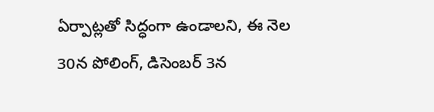ఏర్పాట్లతో సిద్ధంగా ఉండాలని, ఈ నెల 30న పోలింగ్, డిసెంబర్ 3న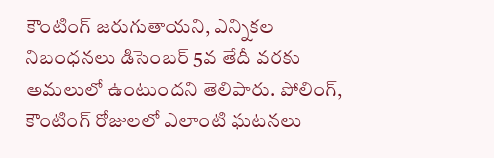కౌంటింగ్ జరుగుతాయని, ఎన్నికల నిబంధనలు డిసెంబర్ 5వ తేదీ వరకు అమలులో ఉంటుందని తెలిపారు. పోలింగ్, కౌంటింగ్ రోజులలో ఎలాంటి ఘటనలు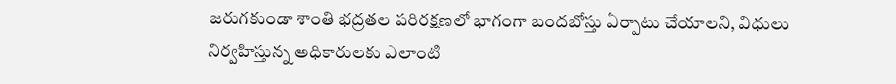జరుగకుండా శాంతి భద్రతల పరిరక్షణలో భాగంగా బందబోస్తు ఏర్పాటు చేయాలని, విధులు నిర్వహిస్తున్న అధికారులకు ఎలాంటి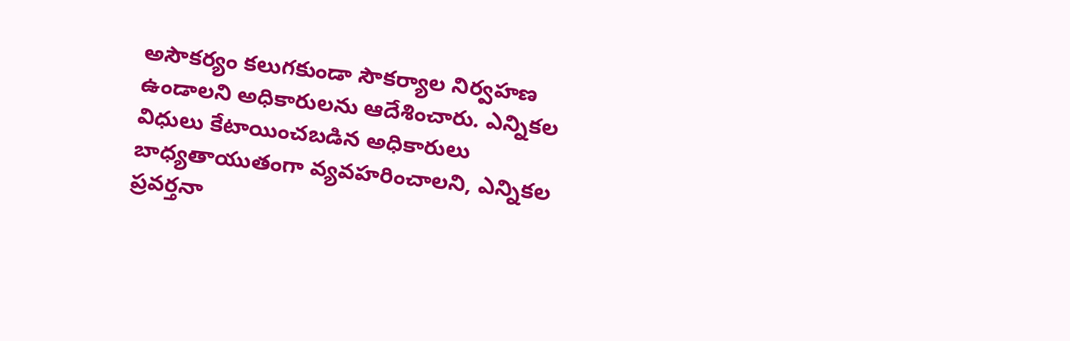అసౌకర్యం కలుగకుండా సౌకర్యాల నిర్వహణ ఉండాలని అధికారులను ఆదేశించారు. ఎన్నికల విధులు కేటాయించబడిన అధికారులు బాధ్యతాయుతంగా వ్యవహరించాలని, ఎన్నికల ప్రవర్తనా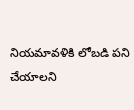నియమావళికి లోబడి పని చేయాలని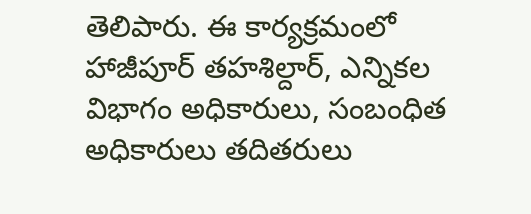తెలిపారు. ఈ కార్యక్రమంలో హాజీపూర్ తహశిల్దార్, ఎన్నికల విభాగం అధికారులు, సంబంధిత అధికారులు తదితరులు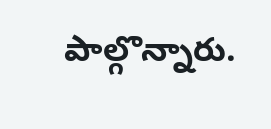పాల్గొన్నారు.